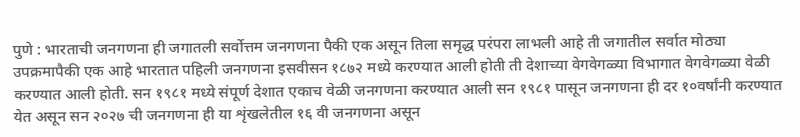पुणे : भारताची जनगणना ही जगातली सर्वोत्तम जनगणना पैकी एक असून तिला समृद्ध परंपरा लाभली आहे ती जगातील सर्वात मोठ्या उपक्रमापैकी एक आहे भारतात पहिली जनगणना इसवीसन १८७२ मध्ये करण्यात आली होती ती देशाच्या वेगवेगळ्या विभागात वेगवेगळ्या वेळी करण्यात आली होती. सन १९८१ मध्ये संपूर्ण देशात एकाच वेळी जनगणना करण्यात आली सन १९८१ पासून जनगणना ही दर १०वर्षांनी करण्यात येत असून सन २०२७ ची जनगणना ही या शृंखलेतील १६ वी जनगणना असून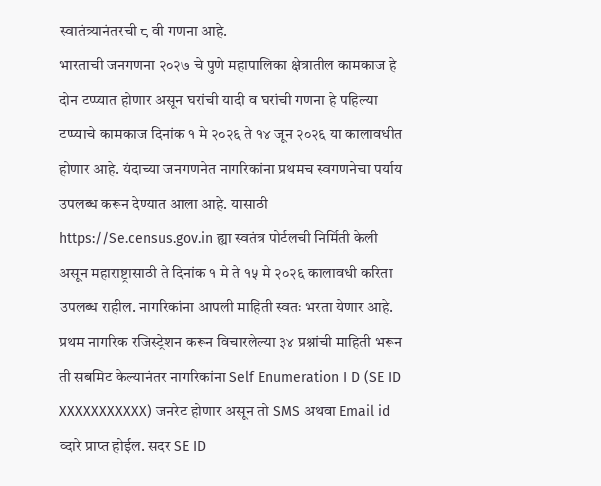स्वातंत्र्यानंतरची ८ वी गणना आहे.
भारताची जनगणना २०२७ चे पुणे महापालिका क्षेत्रातील कामकाज हे दोन टप्प्यात होणार असून घरांची यादी व घरांची गणना हे पहिल्या टप्प्याचे कामकाज दिनांक १ मे २०२६ ते १४ जून २०२६ या कालावधीत होणार आहे. यंदाच्या जनगणनेत नागरिकांना प्रथमच स्वगणनेचा पर्याय उपलब्ध करून देण्यात आला आहे. यासाठी https://Se.census.gov.in ह्या स्वतंत्र पोर्टलची निर्मिती केली असून महाराष्ट्रासाठी ते दिनांक १ मे ते १५ मे २०२६ कालावधी करिता उपलब्ध राहील. नागरिकांना आपली माहिती स्वतः भरता येणार आहे. प्रथम नागरिक रजिस्ट्रेशन करून विचारलेल्या ३४ प्रश्नांची माहिती भरून ती सबमिट केल्यानंतर नागरिकांना Self Enumeration I D (SE ID XXXXXXXXXXX) जनरेट होणार असून तो SMS अथवा Email id व्दारे प्राप्त होईल. सदर SE ID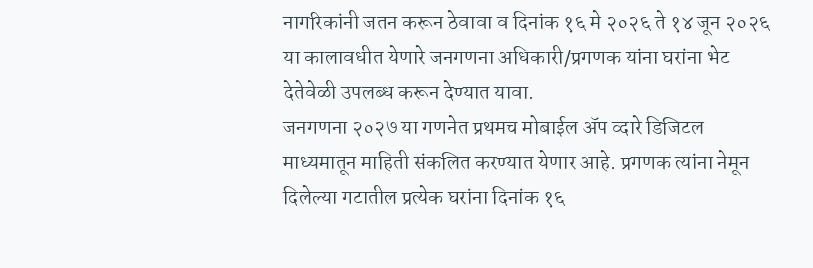नागरिकांनी जतन करून ठेवावा व दिनांक १६ मे २०२६ ते १४ जून २०२६ या कालावधीत येणारे जनगणना अधिकारी/प्रगणक यांना घरांना भेट देतेवेळी उपलब्ध करून देण्यात यावा.
जनगणना २०२७ या गणनेत प्रथमच मोबाईल ॲप व्दारे डिजिटल माध्यमातून माहिती संकलित करण्यात येणार आहे. प्रगणक त्यांना नेमून दिलेल्या गटातील प्रत्येक घरांना दिनांक १६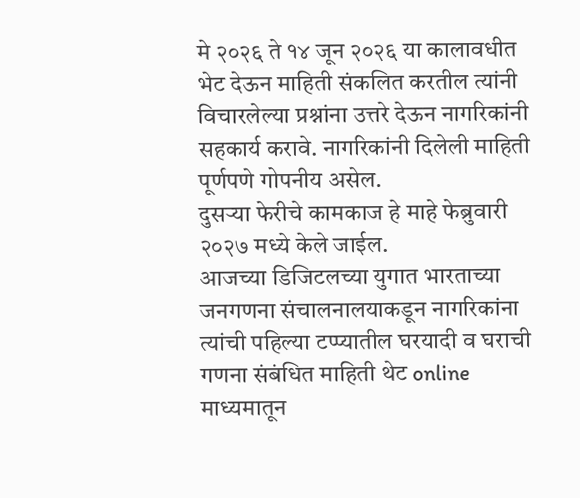मे २०२६ ते १४ जून २०२६ या कालावधीत भेट देऊन माहिती संकलित करतील त्यांनी विचारलेल्या प्रश्नांना उत्तरे देऊन नागरिकांनी सहकार्य करावे. नागरिकांनी दिलेली माहिती पूर्णपणे गोपनीय असेल.
दुसऱ्या फेरीचे कामकाज हे माहे फेब्रुवारी २०२७ मध्ये केले जाईल.
आजच्या डिजिटलच्या युगात भारताच्या जनगणना संचालनालयाकडून नागरिकांना त्यांची पहिल्या टप्प्यातील घरयादी व घराची गणना संबंधित माहिती थेट online माध्यमातून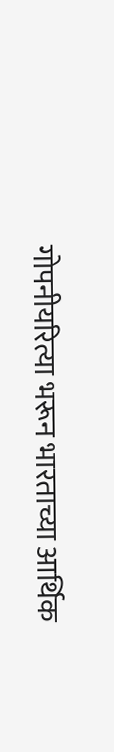गोपनीयरित्या भरून भारताच्या आर्थिक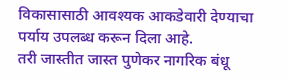विकासासाठी आवश्यक आकडेवारी देण्याचा पर्याय उपलब्ध करून दिला आहे.
तरी जास्तीत जास्त पुणेकर नागरिक बंधू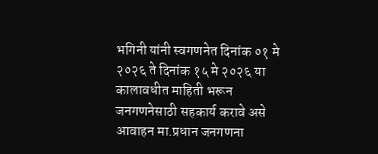भगिनी यांनी स्वगणनेत दिनांक ०१ मे २०२६ ते दिनांक १५ मे २०२६ या कालावधीत माहिती भरून जनगणनेसाठी सहकार्य करावे असे आवाहन मा.प्रधान जनगणना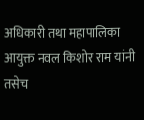अधिकारी तथा महापालिका आयुक्त नवल किशोर राम यांनी तसेच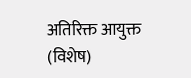अतिरिक्त आयुक्त (विशेष)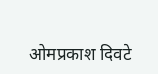ओमप्रकाश दिवटे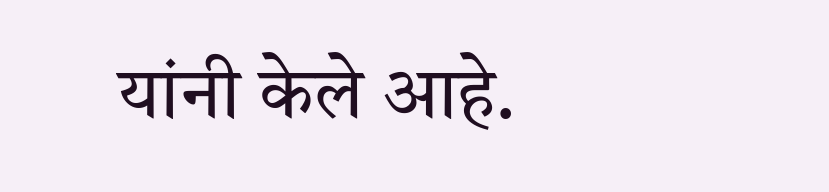यांनी केले आहे.